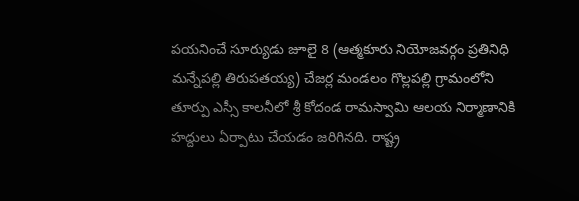పయనించే సూర్యుడు జూలై 8 (ఆత్మకూరు నియోజవర్గం ప్రతినిధి మన్నేపల్లి తిరుపతయ్య) చేజర్ల మండలం గొల్లపల్లి గ్రామంలోని తూర్పు ఎస్సీ కాలనీలో శ్రీ కోదండ రామస్వామి ఆలయ నిర్మాణానికి హద్దులు ఏర్పాటు చేయడం జరిగినది. రాష్ట్ర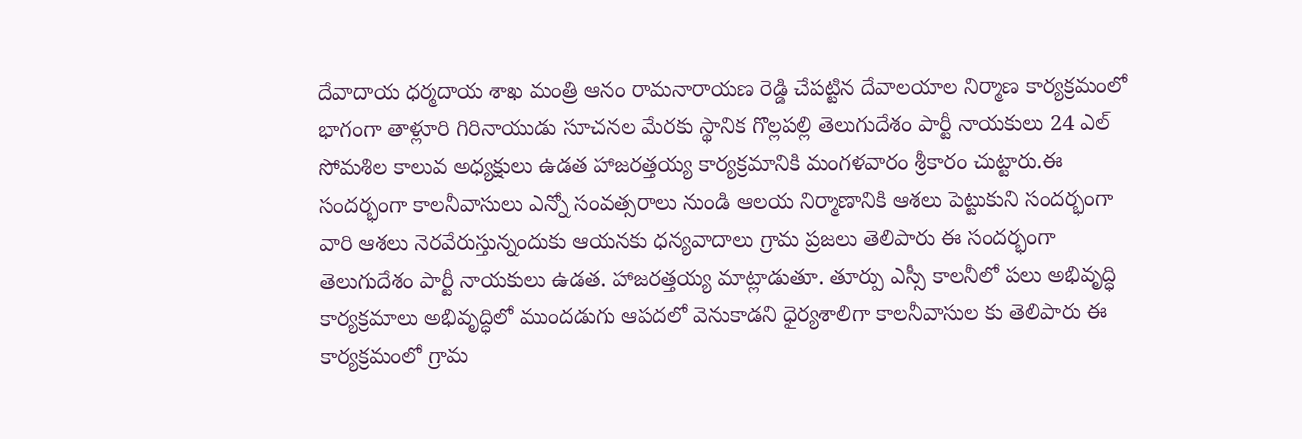దేవాదాయ ధర్మదాయ శాఖ మంత్రి ఆనం రామనారాయణ రెడ్డి చేపట్టిన దేవాలయాల నిర్మాణ కార్యక్రమంలో భాగంగా తాళ్లూరి గిరినాయుడు సూచనల మేరకు స్థానిక గొల్లపల్లి తెలుగుదేశం పార్టీ నాయకులు 24 ఎల్ సోమశిల కాలువ అధ్యక్షులు ఉడత హాజరత్తయ్య కార్యక్రమానికి మంగళవారం శ్రీకారం చుట్టారు.ఈ సందర్భంగా కాలనీవాసులు ఎన్నో సంవత్సరాలు నుండి ఆలయ నిర్మాణానికి ఆశలు పెట్టుకుని సందర్భంగా వారి ఆశలు నెరవేరుస్తున్నందుకు ఆయనకు ధన్యవాదాలు గ్రామ ప్రజలు తెలిపారు ఈ సందర్భంగా తెలుగుదేశం పార్టీ నాయకులు ఉడత. హాజరత్తయ్య మాట్లాడుతూ. తూర్పు ఎస్సీ కాలనీలో పలు అభివృద్ధి కార్యక్రమాలు అభివృద్ధిలో ముందడుగు ఆపదలో వెనుకాడని ధైర్యశాలిగా కాలనీవాసుల కు తెలిపారు ఈ కార్యక్రమంలో గ్రామ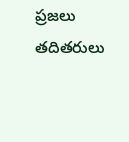ప్రజలు తదితరులు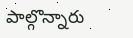పాల్గొన్నారు